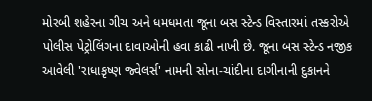મોરબી શહેરના ગીચ અને ધમધમતા જૂના બસ સ્ટેન્ડ વિસ્તારમાં તસ્કરોએ પોલીસ પેટ્રોલિંગના દાવાઓની હવા કાઢી નાખી છે. જૂના બસ સ્ટેન્ડ નજીક આવેલી 'રાધાકૃષ્ણ જ્વેલર્સ' નામની સોના-ચાંદીના દાગીનાની દુકાનને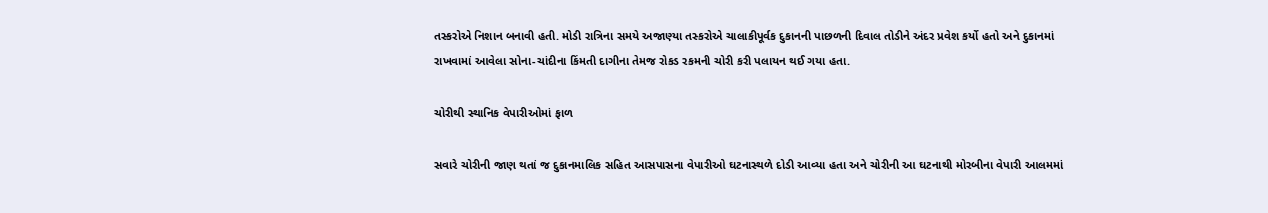તસ્કરોએ નિશાન બનાવી હતી. મોડી રાત્રિના સમયે અજાણ્યા તસ્કરોએ ચાલાકીપૂર્વક દુકાનની પાછળની દિવાલ તોડીને અંદર પ્રવેશ કર્યો હતો અને દુકાનમાં રાખવામાં આવેલા સોના-ચાંદીના કિંમતી દાગીના તેમજ રોકડ રકમની ચોરી કરી પલાયન થઈ ગયા હતા.

ચોરીથી સ્થાનિક વેપારીઓમાં ફાળ

સવારે ચોરીની જાણ થતાં જ દુકાનમાલિક સહિત આસપાસના વેપારીઓ ઘટનાસ્થળે દોડી આવ્યા હતા અને ચોરીની આ ઘટનાથી મોરબીના વેપારી આલમમાં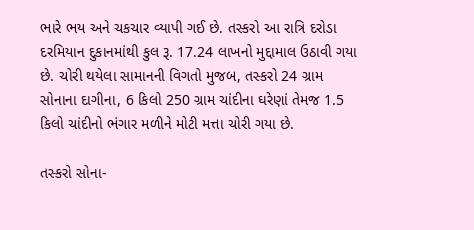ભારે ભય અને ચકચાર વ્યાપી ગઈ છે. તસ્કરો આ રાત્રિ દરોડા દરમિયાન દુકાનમાંથી કુલ રૂ. 17.24 લાખનો મુદ્દામાલ ઉઠાવી ગયા છે. ચોરી થયેલા સામાનની વિગતો મુજબ, તસ્કરો 24 ગ્રામ સોનાના દાગીના, 6 કિલો 250 ગ્રામ ચાંદીના ઘરેણાં તેમજ 1.5 કિલો ચાંદીનો ભંગાર મળીને મોટી મત્તા ચોરી ગયા છે.

તસ્કરો સોના-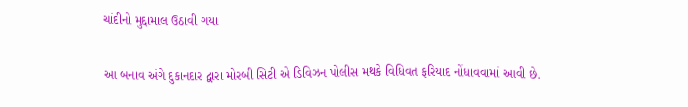ચાંદીનો મુદ્દામાલ ઉઠાવી ગયા

આ બનાવ અંગે દુકાનદાર દ્વારા મોરબી સિટી એ ડિવિઝન પોલીસ મથકે વિધિવત ફરિયાદ નોંધાવવામાં આવી છે.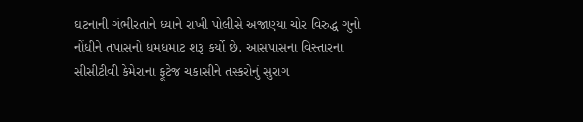ઘટનાની ગંભીરતાને ધ્યાને રાખી પોલીસે અજાણ્યા ચોર વિરુદ્ધ ગુનો નોંધીને તપાસનો ધમધમાટ શરૂ કર્યો છે. આસપાસના વિસ્તારના સીસીટીવી કેમેરાના ફૂટેજ ચકાસીને તસ્કરોનું સુરાગ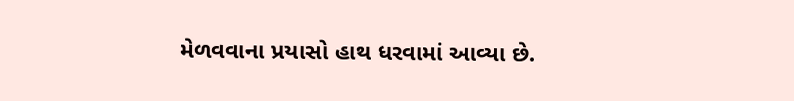મેળવવાના પ્રયાસો હાથ ધરવામાં આવ્યા છે.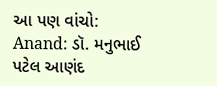આ પણ વાંચો: Anand: ડૉ. મનુભાઈ પટેલ આણંદ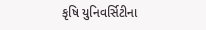કૃષિ યુનિવર્સિટીના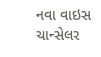નવા વાઇસ ચાન્સેલર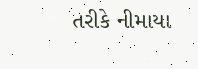તરીકે નીમાયા